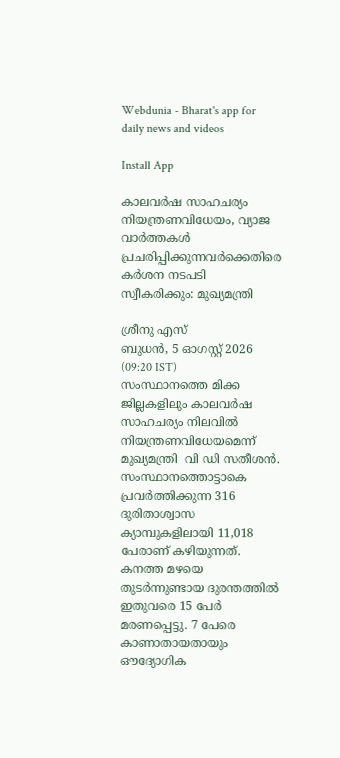Webdunia - Bharat's app for daily news and videos

Install App

കാലവര്‍ഷ സാഹചര്യം നിയന്ത്രണവിധേയം, വ്യാജ വാര്‍ത്തകള്‍ പ്രചരിപ്പിക്കുന്നവര്‍ക്കെതിരെ കര്‍ശന നടപടി സ്വീകരിക്കും: മുഖ്യമന്ത്രി

ശ്രീനു എസ്
ബുധന്‍, 5 ഓഗസ്റ്റ് 2026 (09:20 IST)
സംസ്ഥാനത്തെ മിക്ക ജില്ലകളിലും കാലവര്‍ഷ സാഹചര്യം നിലവില്‍ നിയന്ത്രണവിധേയമെന്ന് മുഖ്യമന്ത്രി  വി ഡി സതീശന്‍. സംസ്ഥാനത്തൊട്ടാകെ പ്രവര്‍ത്തിക്കുന്ന 316 ദുരിതാശ്വാസ ക്യാമ്പുകളിലായി 11,018 പേരാണ് കഴിയുന്നത്. കനത്ത മഴയെ തുടര്‍ന്നുണ്ടായ ദുരന്തത്തില്‍ ഇതുവരെ 15 പേര്‍ മരണപ്പെട്ടു. 7 പേരെ കാണാതായതായും ഔദ്യോഗിക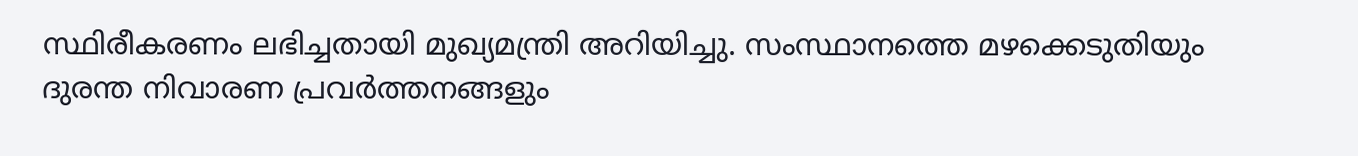സ്ഥിരീകരണം ലഭിച്ചതായി മുഖ്യമന്ത്രി അറിയിച്ചു. സംസ്ഥാനത്തെ മഴക്കെടുതിയും ദുരന്ത നിവാരണ പ്രവര്‍ത്തനങ്ങളും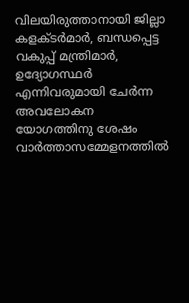വിലയിരുത്താനായി ജില്ലാ കളക്ടര്‍മാര്‍, ബന്ധപ്പെട്ട വകുപ്പ് മന്ത്രിമാര്‍, ഉദ്യോഗസ്ഥര്‍ എന്നിവരുമായി ചേര്‍ന്ന അവലോകന യോഗത്തിനു ശേഷം  വാര്‍ത്താസമ്മേളനത്തില്‍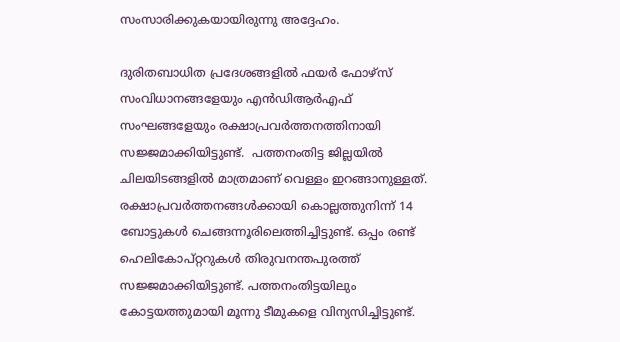സംസാരിക്കുകയായിരുന്നു അദ്ദേഹം.

ദുരിതബാധിത പ്രദേശങ്ങളില്‍ ഫയര്‍ ഫോഴ്സ് സംവിധാനങ്ങളേയും എന്‍ഡിആര്‍എഫ് സംഘങ്ങളേയും രക്ഷാപ്രവര്‍ത്തനത്തിനായി സജ്ജമാക്കിയിട്ടുണ്ട്.  പത്തനംതിട്ട ജില്ലയില്‍ ചിലയിടങ്ങളില്‍ മാത്രമാണ് വെള്ളം ഇറങ്ങാനുള്ളത്. രക്ഷാപ്രവര്‍ത്തനങ്ങള്‍ക്കായി കൊല്ലത്തുനിന്ന് 14 ബോട്ടുകള്‍ ചെങ്ങന്നൂരിലെത്തിച്ചിട്ടുണ്ട്. ഒപ്പം രണ്ട് ഹെലികോപ്റ്ററുകള്‍ തിരുവനന്തപുരത്ത് സജ്ജമാക്കിയിട്ടുണ്ട്. പത്തനംതിട്ടയിലും കോട്ടയത്തുമായി മൂന്നു ടീമുകളെ വിന്യസിച്ചിട്ടുണ്ട്.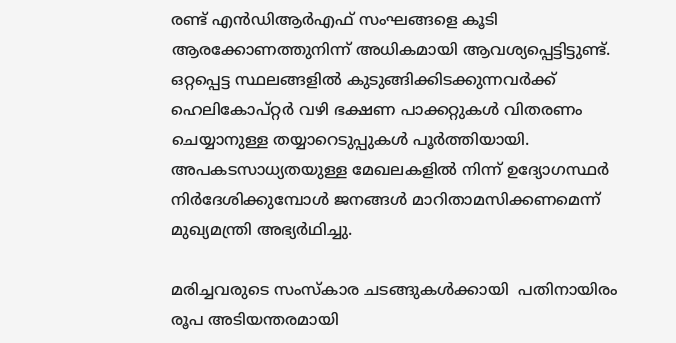രണ്ട് എന്‍ഡിആര്‍എഫ് സംഘങ്ങളെ കൂടി ആരക്കോണത്തുനിന്ന് അധികമായി ആവശ്യപ്പെട്ടിട്ടുണ്ട്.  ഒറ്റപ്പെട്ട സ്ഥലങ്ങളില്‍ കുടുങ്ങിക്കിടക്കുന്നവര്‍ക്ക് ഹെലികോപ്റ്റര്‍ വഴി ഭക്ഷണ പാക്കറ്റുകള്‍ വിതരണം ചെയ്യാനുള്ള തയ്യാറെടുപ്പുകള്‍ പൂര്‍ത്തിയായി. അപകടസാധ്യതയുള്ള മേഖലകളില്‍ നിന്ന് ഉദ്യോഗസ്ഥര്‍ നിര്‍ദേശിക്കുമ്പോള്‍ ജനങ്ങള്‍ മാറിതാമസിക്കണമെന്ന് മുഖ്യമന്ത്രി അഭ്യര്‍ഥിച്ചു.

മരിച്ചവരുടെ സംസ്‌കാര ചടങ്ങുകള്‍ക്കായി  പതിനായിരം രൂപ അടിയന്തരമായി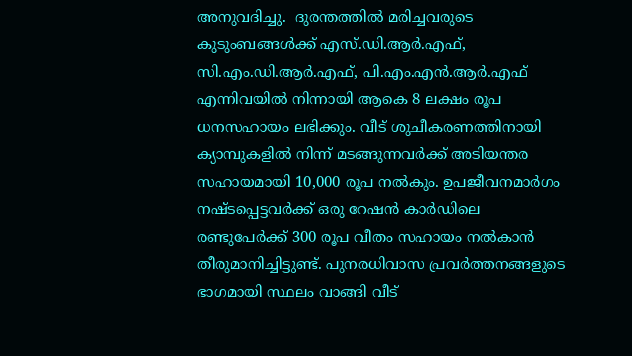അനുവദിച്ചു.  ദുരന്തത്തില്‍ മരിച്ചവരുടെ കുടുംബങ്ങള്‍ക്ക് എസ്.ഡി.ആര്‍.എഫ്, സി.എം.ഡി.ആര്‍.എഫ്, പി.എം.എന്‍.ആര്‍.എഫ്  എന്നിവയില്‍ നിന്നായി ആകെ 8 ലക്ഷം രൂപ ധനസഹായം ലഭിക്കും. വീട് ശുചീകരണത്തിനായി ക്യാമ്പുകളില്‍ നിന്ന് മടങ്ങുന്നവര്‍ക്ക് അടിയന്തര സഹായമായി 10,000 രൂപ നല്‍കും. ഉപജീവനമാര്‍ഗം നഷ്ടപ്പെട്ടവര്‍ക്ക് ഒരു റേഷന്‍ കാര്‍ഡിലെ രണ്ടുപേര്‍ക്ക് 300 രൂപ വീതം സഹായം നല്‍കാന്‍ തീരുമാനിച്ചിട്ടുണ്ട്. പുനരധിവാസ പ്രവര്‍ത്തനങ്ങളുടെ ഭാഗമായി സ്ഥലം വാങ്ങി വീട്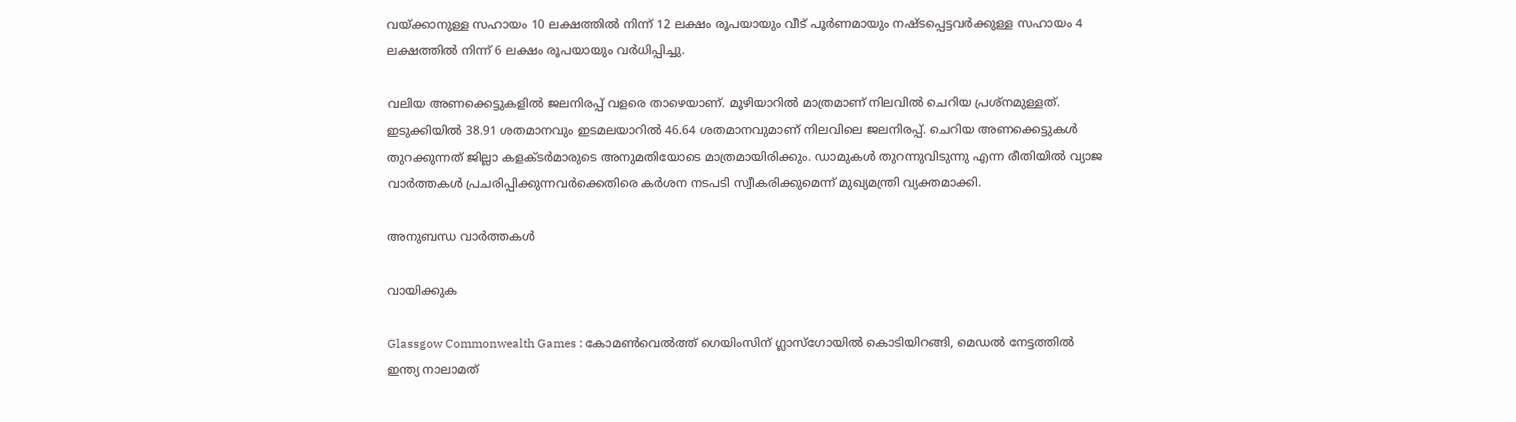വയ്ക്കാനുള്ള സഹായം 10 ലക്ഷത്തില്‍ നിന്ന് 12 ലക്ഷം രൂപയായും വീട് പൂര്‍ണമായും നഷ്ടപ്പെട്ടവര്‍ക്കുള്ള സഹായം 4 ലക്ഷത്തില്‍ നിന്ന് 6 ലക്ഷം രൂപയായും വര്‍ധിപ്പിച്ചു.

വലിയ അണക്കെട്ടുകളില്‍ ജലനിരപ്പ് വളരെ താഴെയാണ്. മൂഴിയാറില്‍ മാത്രമാണ് നിലവില്‍ ചെറിയ പ്രശ്‌നമുള്ളത്.  ഇടുക്കിയില്‍ 38.91 ശതമാനവും ഇടമലയാറില്‍ 46.64 ശതമാനവുമാണ് നിലവിലെ ജലനിരപ്പ്. ചെറിയ അണക്കെട്ടുകള്‍ തുറക്കുന്നത് ജില്ലാ കളക്ടര്‍മാരുടെ അനുമതിയോടെ മാത്രമായിരിക്കും. ഡാമുകള്‍ തുറന്നുവിടുന്നു എന്ന രീതിയില്‍ വ്യാജ വാര്‍ത്തകള്‍ പ്രചരിപ്പിക്കുന്നവര്‍ക്കെതിരെ കര്‍ശന നടപടി സ്വീകരിക്കുമെന്ന് മുഖ്യമന്ത്രി വ്യക്തമാക്കി.

അനുബന്ധ വാര്‍ത്തകള്‍

വായിക്കുക

Glassgow Commonwealth Games : കോമൺവെൽത്ത് ഗെയിംസിന് ഗ്ലാസ്ഗോയിൽ കൊടിയിറങ്ങി, മെഡൽ നേട്ടത്തിൽ ഇന്ത്യ നാലാമത്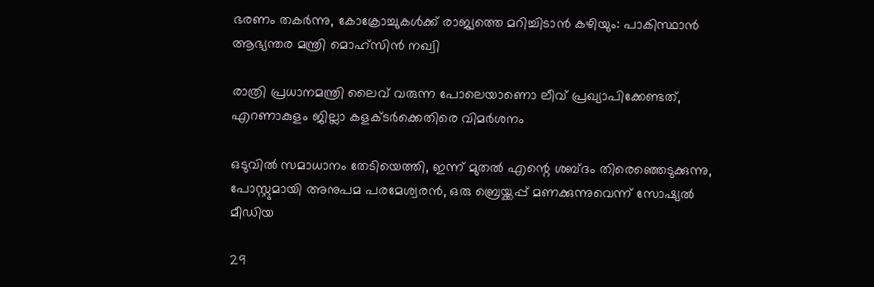ഭരണം തകര്‍ന്നു, കോക്രോച്ചുകള്‍ക്ക് രാജ്യത്തെ മറിച്ചിടാന്‍ കഴിയും: പാകിസ്ഥാന്‍ ആഭ്യന്തര മന്ത്രി മൊഹ്സിന്‍ നഖ്വി

രാത്രി പ്രധാനമന്ത്രി ലൈവ് വരുന്ന പോലെയാണൊ ലീവ് പ്രഖ്യാപിക്കേണ്ടത്, എറണാകുളം ജില്ലാ കളക്ടർക്കെതിരെ വിമർശനം

ഒടുവില്‍ സമാധാനം തേടിയെത്തി, ഇന്ന് മുതല്‍ എന്റെ ശബ്ദം തിരെഞ്ഞെടുക്കുന്നു, പോസ്റ്റുമായി അനുപമ പരമേശ്വരന്‍, ഒരു ബ്രെയ്ക്കപ്പ് മണക്കുന്നുവെന്ന് സോഷ്യല്‍ മീഡിയ

29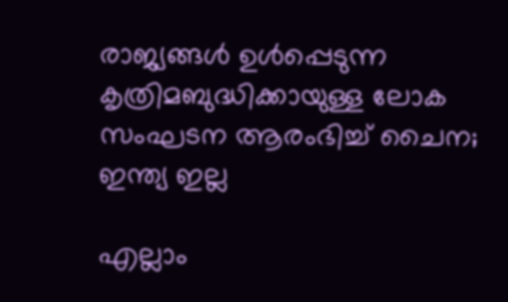രാജ്യങ്ങള്‍ ഉള്‍പ്പെടുന്ന കൃത്രിമബുദ്ധിക്കായുള്ള ലോക സംഘടന ആരംഭിച്ച് ചൈന; ഇന്ത്യ ഇല്ല

എല്ലാം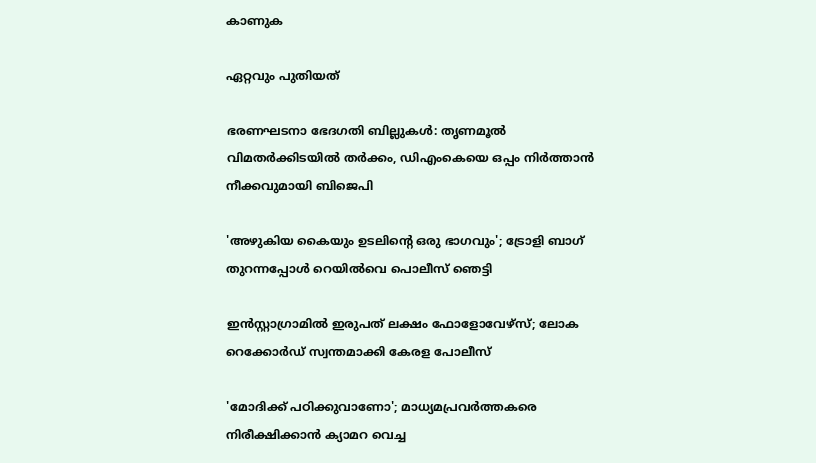കാണുക

ഏറ്റവും പുതിയത്

ഭരണഘടനാ ഭേദഗതി ബില്ലുകൾ: തൃണമൂൽ വിമതർക്കിടയിൽ തർക്കം, ഡിഎംകെയെ ഒപ്പം നിർത്താൻ നീക്കവുമായി ബിജെപി

'അഴുകിയ കൈയും ഉടലിന്റെ ഒരു ഭാഗവും'; ട്രോളി ബാഗ് തുറന്നപ്പോൾ റെയിൽവെ പൊലീസ് ഞെട്ടി

ഇന്‍സ്റ്റാഗ്രാമില്‍ ഇരുപത് ലക്ഷം ഫോളോവേഴ്സ്; ലോക റെക്കോര്‍ഡ് സ്വന്തമാക്കി കേരള പോലീസ്

'മോദിക്ക് പഠിക്കുവാണോ'; മാധ്യമപ്രവർത്തകരെ നിരീക്ഷിക്കാൻ ക്യാമറ വെച്ച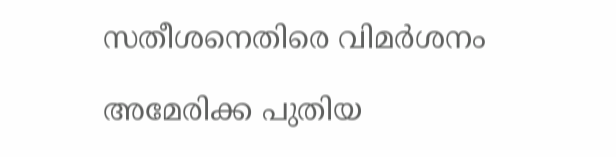സതീശനെതിരെ വിമർശനം

അമേരിക്ക പുതിയ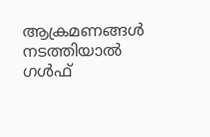ആക്രമണങ്ങള്‍ നടത്തിയാല്‍ ഗള്‍ഫ്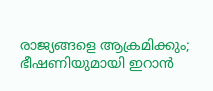രാജ്യങ്ങളെ ആക്രമിക്കും; ഭീഷണിയുമായി ഇറാന്‍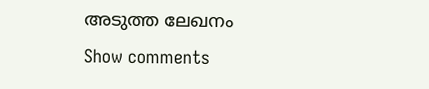അടുത്ത ലേഖനം
Show comments